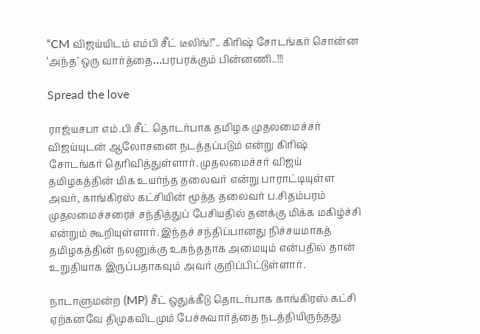“CM விஜய்யிடம் எம்பி சீட் டீலிங்!”.. கிரிஷ் சோடங்கர் சொன்ன ‘அந்த’ ஒரு வார்த்தை…பரபரக்கும் பின்னணி..!!!

Spread the love

ராஜ்யசபா எம்.பி சீட் தொடர்பாக தமிழக முதலமைச்சர் விஜய்யுடன் ஆலோசனை நடத்தப்படும் என்று கிரிஷ் சோடங்கர் தெரிவித்துள்ளார். முதலமைச்சர் விஜய் தமிழகத்தின் மிக உயர்ந்த தலைவர் என்று பாராட்டியுள்ள அவர், காங்கிரஸ் கட்சியின் மூத்த தலைவர் ப.சிதம்பரம் முதலமைச்சரைச் சந்தித்துப் பேசியதில் தனக்கு மிக்க மகிழ்ச்சி என்றும் கூறியுள்ளார். இந்தச் சந்திப்பானது நிச்சயமாகத் தமிழகத்தின் நலனுக்கு உகந்ததாக அமையும் என்பதில் தான் உறுதியாக இருப்பதாகவும் அவர் குறிப்பிட்டுள்ளார்.

நாடாளுமன்ற (MP) சீட் ஒதுக்கீடு தொடர்பாக காங்கிரஸ் கட்சி ஏற்கனவே திமுகவிடமும் பேச்சுவார்த்தை நடத்தியிருந்தது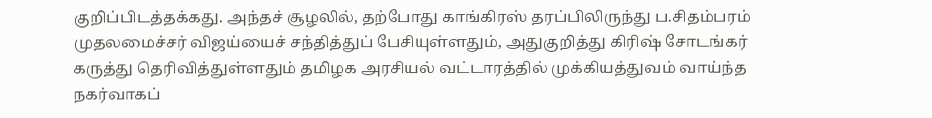குறிப்பிடத்தக்கது. அந்தச் சூழலில், தற்போது காங்கிரஸ் தரப்பிலிருந்து ப.சிதம்பரம் முதலமைச்சர் விஜய்யைச் சந்தித்துப் பேசியுள்ளதும், அதுகுறித்து கிரிஷ் சோடங்கர் கருத்து தெரிவித்துள்ளதும் தமிழக அரசியல் வட்டாரத்தில் முக்கியத்துவம் வாய்ந்த நகர்வாகப்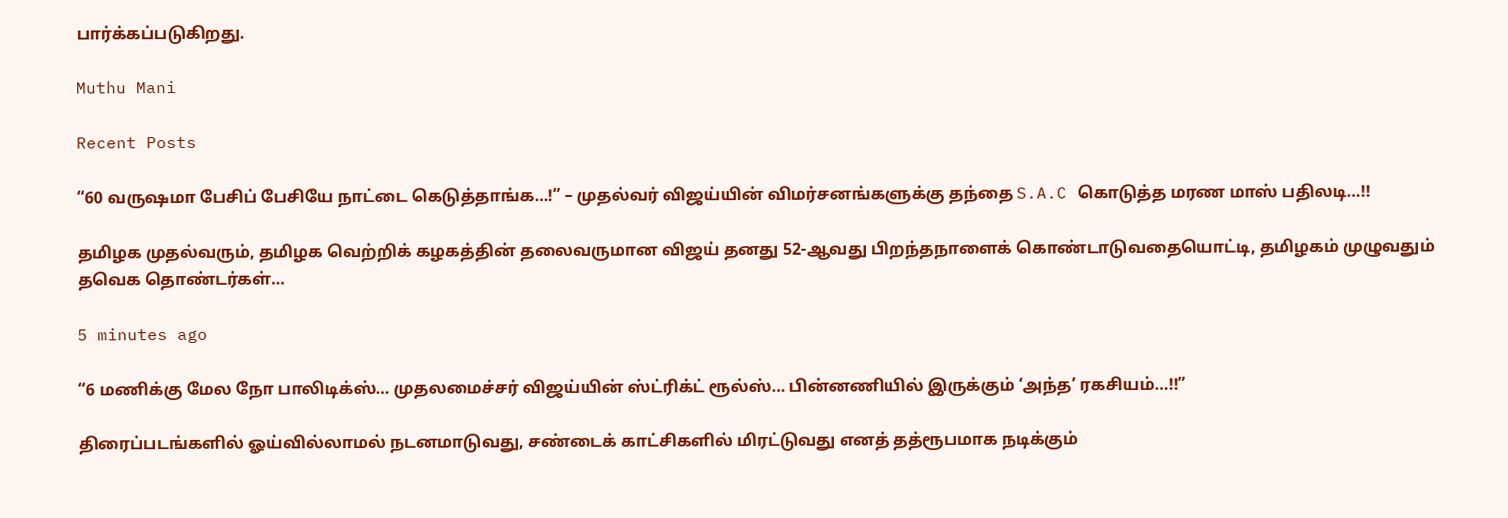பார்க்கப்படுகிறது.

Muthu Mani

Recent Posts

“60 வருஷமா பேசிப் பேசியே நாட்டை கெடுத்தாங்க…!” – முதல்வர் விஜய்யின் விமர்சனங்களுக்கு தந்தை S.A.C கொடுத்த மரண மாஸ் பதிலடி…!!

தமிழக முதல்வரும், தமிழக வெற்றிக் கழகத்தின் தலைவருமான விஜய் தனது 52-ஆவது பிறந்தநாளைக் கொண்டாடுவதையொட்டி, தமிழகம் முழுவதும் தவெக தொண்டர்கள்…

5 minutes ago

“6 மணிக்கு மேல நோ பாலிடிக்ஸ்… முதலமைச்சர் விஜய்யின் ஸ்ட்ரிக்ட் ரூல்ஸ்… பின்னணியில் இருக்கும் ‘அந்த’ ரகசியம்…!!”

திரைப்படங்களில் ஓய்வில்லாமல் நடனமாடுவது, சண்டைக் காட்சிகளில் மிரட்டுவது எனத் தத்ரூபமாக நடிக்கும்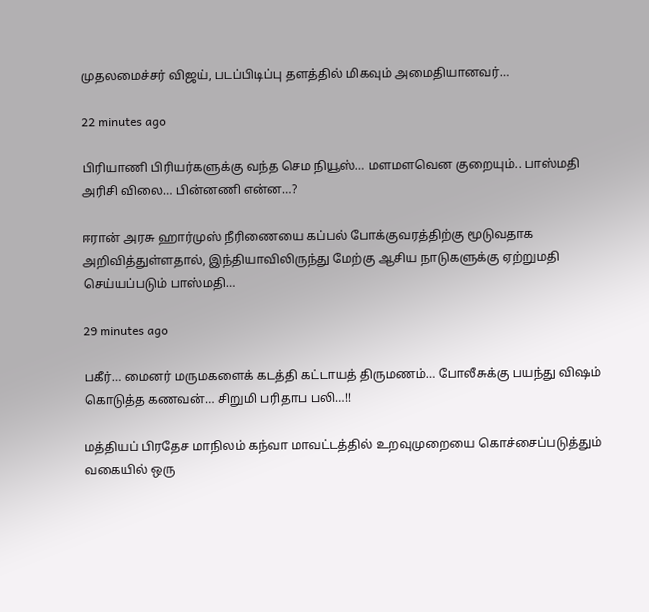முதலமைச்சர் விஜய், படப்பிடிப்பு தளத்தில் மிகவும் அமைதியானவர்…

22 minutes ago

பிரியாணி பிரியர்களுக்கு வந்த செம நியூஸ்… மளமளவென குறையும்.. பாஸ்மதி அரிசி விலை… பின்னணி என்ன…?

ஈரான் அரசு ஹார்முஸ் நீரிணையை கப்பல் போக்குவரத்திற்கு மூடுவதாக அறிவித்துள்ளதால், இந்தியாவிலிருந்து மேற்கு ஆசிய நாடுகளுக்கு ஏற்றுமதி செய்யப்படும் பாஸ்மதி…

29 minutes ago

பகீர்… மைனர் மருமகளைக் கடத்தி கட்டாயத் திருமணம்… போலீசுக்கு பயந்து விஷம் கொடுத்த கணவன்… சிறுமி பரிதாப பலி…!!

மத்தியப் பிரதேச மாநிலம் கந்வா மாவட்டத்தில் உறவுமுறையை கொச்சைப்படுத்தும் வகையில் ஒரு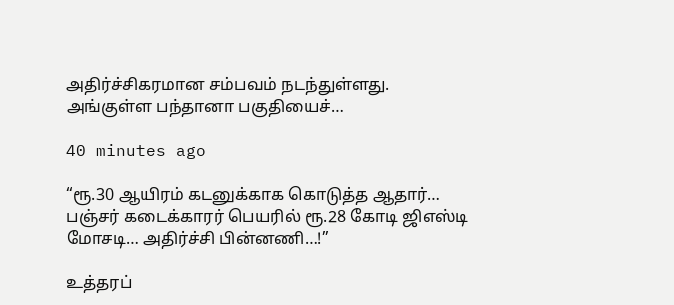அதிர்ச்சிகரமான சம்பவம் நடந்துள்ளது. அங்குள்ள பந்தானா பகுதியைச்…

40 minutes ago

“ரூ.30 ஆயிரம் கடனுக்காக கொடுத்த ஆதார்… பஞ்சர் கடைக்காரர் பெயரில் ரூ.28 கோடி ஜிஎஸ்டி மோசடி… அதிர்ச்சி பின்னணி…!”

உத்தரப்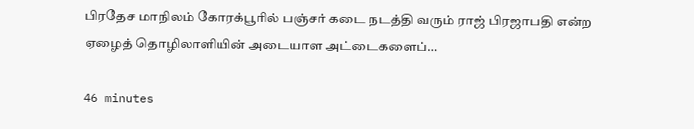பிரதேச மாநிலம் கோரக்பூரில் பஞ்சர் கடை நடத்தி வரும் ராஜ் பிரஜாபதி என்ற ஏழைத் தொழிலாளியின் அடையாள அட்டைகளைப்…

46 minutes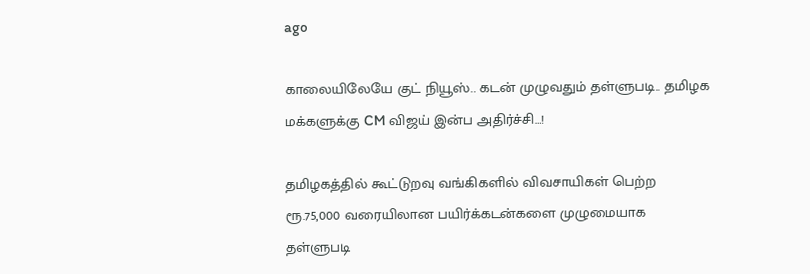ago

காலையிலேயே குட் நியூஸ்.. கடன் முழுவதும் தள்ளுபடி.. தமிழக மக்களுக்கு CM விஜய் இன்ப அதிர்ச்சி…!

தமிழகத்தில் கூட்டுறவு வங்கிகளில் விவசாயிகள் பெற்ற ரூ.75,000 வரையிலான பயிர்க்கடன்களை முழுமையாக தள்ளுபடி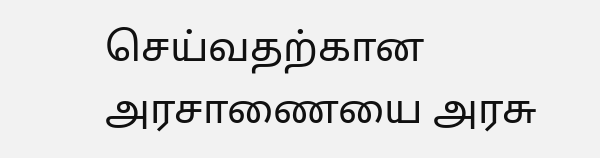செய்வதற்கான அரசாணையை அரசு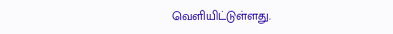வெளியிட்டுள்ளது.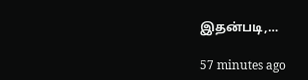இதன்படி,…

57 minutes ago